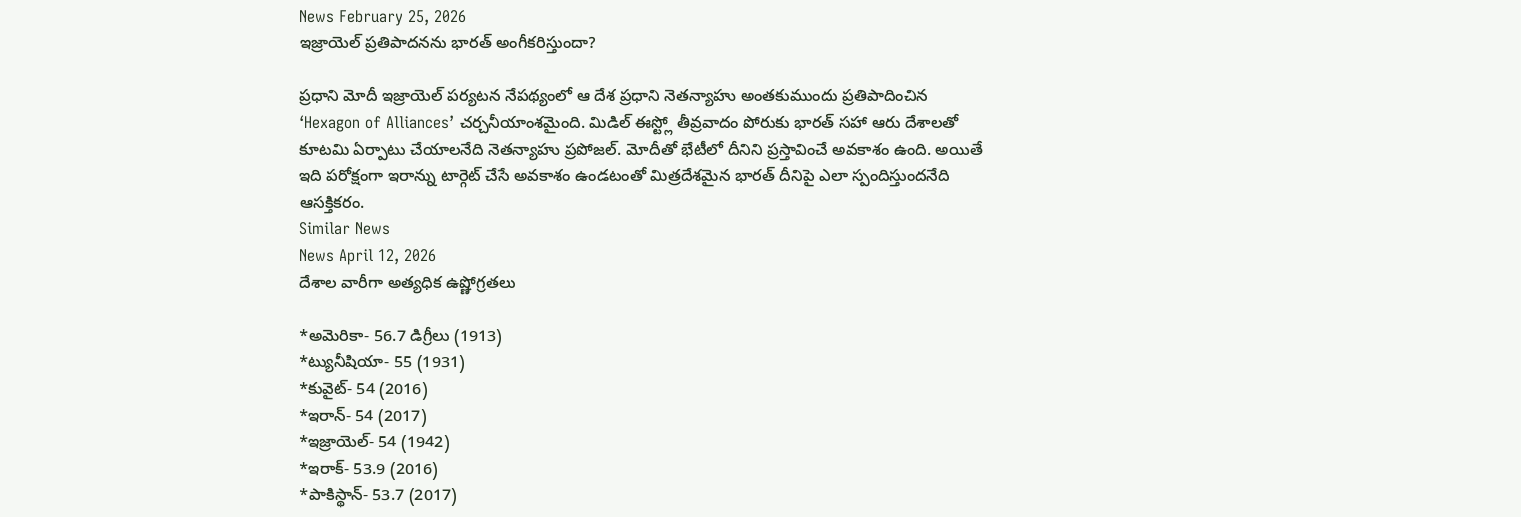News February 25, 2026
ఇజ్రాయెల్ ప్రతిపాదనను భారత్ అంగీకరిస్తుందా?

ప్రధాని మోదీ ఇజ్రాయెల్ పర్యటన నేపథ్యంలో ఆ దేశ ప్రధాని నెతన్యాహు అంతకుముందు ప్రతిపాదించిన ‘Hexagon of Alliances’ చర్చనీయాంశమైంది. మిడిల్ ఈస్ట్లో తీవ్రవాదం పోరుకు భారత్ సహా ఆరు దేశాలతో కూటమి ఏర్పాటు చేయాలనేది నెతన్యాహు ప్రపోజల్. మోదీతో భేటీలో దీనిని ప్రస్తావించే అవకాశం ఉంది. అయితే ఇది పరోక్షంగా ఇరాన్ను టార్గెట్ చేసే అవకాశం ఉండటంతో మిత్రదేశమైన భారత్ దీనిపై ఎలా స్పందిస్తుందనేది ఆసక్తికరం.
Similar News
News April 12, 2026
దేశాల వారీగా అత్యధిక ఉష్ణోగ్రతలు

*అమెరికా- 56.7 డిగ్రీలు (1913)
*ట్యునీషియా- 55 (1931)
*కువైట్- 54 (2016)
*ఇరాన్- 54 (2017)
*ఇజ్రాయెల్- 54 (1942)
*ఇరాక్- 53.9 (2016)
*పాకిస్థాన్- 53.7 (2017)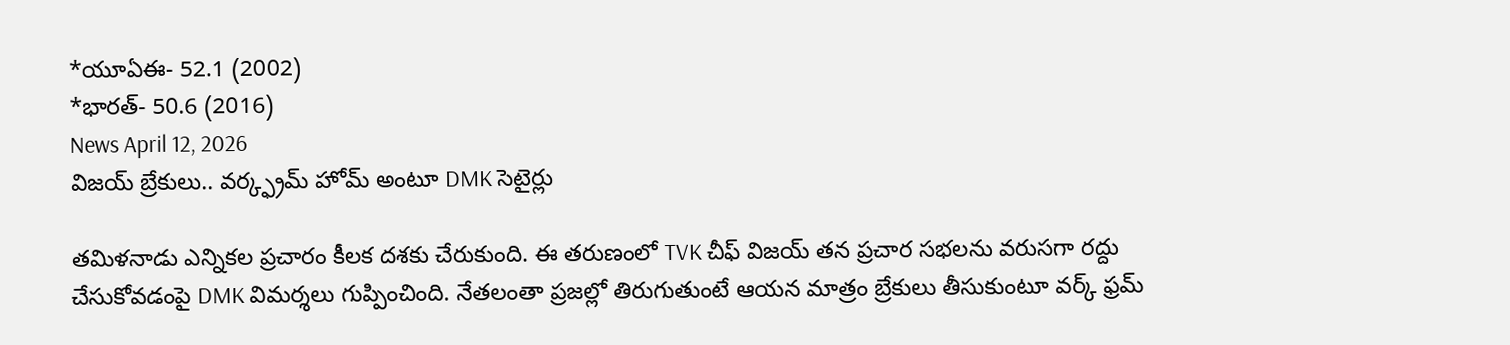*యూఏఈ- 52.1 (2002)
*భారత్- 50.6 (2016)
News April 12, 2026
విజయ్ బ్రేకులు.. వర్క్ఫ్రమ్ హోమ్ అంటూ DMK సెటైర్లు

తమిళనాడు ఎన్నికల ప్రచారం కీలక దశకు చేరుకుంది. ఈ తరుణంలో TVK చీఫ్ విజయ్ తన ప్రచార సభలను వరుసగా రద్దు చేసుకోవడంపై DMK విమర్శలు గుప్పించింది. నేతలంతా ప్రజల్లో తిరుగుతుంటే ఆయన మాత్రం బ్రేకులు తీసుకుంటూ వర్క్ ఫ్రమ్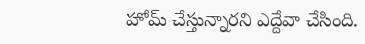హోమ్ చేస్తున్నారని ఎద్దేవా చేసింది.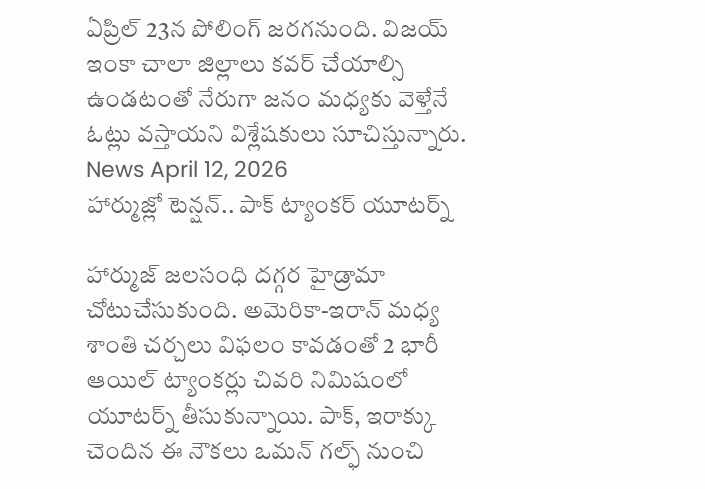ఏప్రిల్ 23న పోలింగ్ జరగనుంది. విజయ్ ఇంకా చాలా జిల్లాలు కవర్ చేయాల్సి ఉండటంతో నేరుగా జనం మధ్యకు వెళ్తేనే ఓట్లు వస్తాయని విశ్లేషకులు సూచిస్తున్నారు.
News April 12, 2026
హార్ముజ్లో టెన్షన్.. పాక్ ట్యాంకర్ యూటర్న్

హార్ముజ్ జలసంధి దగ్గర హైడ్రామా చోటుచేసుకుంది. అమెరికా-ఇరాన్ మధ్య శాంతి చర్చలు విఫలం కావడంతో 2 భారీ ఆయిల్ ట్యాంకర్లు చివరి నిమిషంలో యూటర్న్ తీసుకున్నాయి. పాక్, ఇరాక్కు చెందిన ఈ నౌకలు ఒమన్ గల్ఫ్ నుంచి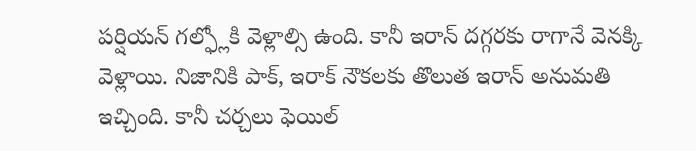పర్షియన్ గల్ఫ్లోకి వెళ్లాల్సి ఉంది. కానీ ఇరాన్ దగ్గరకు రాగానే వెనక్కి వెళ్లాయి. నిజానికి పాక్, ఇరాక్ నౌకలకు తొలుత ఇరాన్ అనుమతి ఇచ్చింది. కానీ చర్చలు ఫెయిల్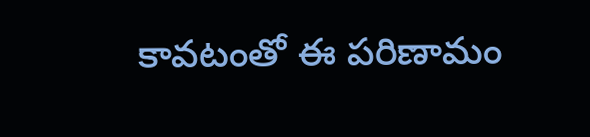కావటంతో ఈ పరిణామం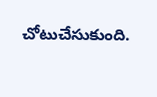చోటుచేసుకుంది.